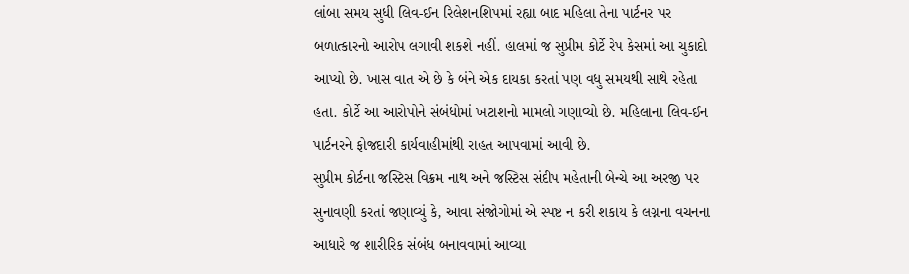લાંબા સમય સુધી લિવ-ઈન રિલેશનશિપમાં રહ્યા બાદ મહિલા તેના પાર્ટનર પર બળાત્કારનો આરોપ લગાવી શકશે નહીં. હાલમાં જ સુપ્રીમ કોર્ટે રેપ કેસમાં આ ચુકાદો આપ્યો છે. ખાસ વાત એ છે કે બંને એક દાયકા કરતાં પણ વધુ સમયથી સાથે રહેતા હતા. કોર્ટે આ આરોપોને સંબંધોમાં ખટાશનો મામલો ગણાવ્યો છે. મહિલાના લિવ-ઈન પાર્ટનરને ફોજદારી કાર્યવાહીમાંથી રાહત આપવામાં આવી છે.
સુપ્રીમ કોર્ટના જસ્ટિસ વિક્રમ નાથ અને જસ્ટિસ સંદીપ મહેતાની બેન્ચે આ અરજી પર સુનાવણી કરતાં જણાવ્યું કે, આવા સંજોગોમાં એ સ્પષ્ટ ન કરી શકાય કે લગ્નના વચનના આધારે જ શારીરિક સંબંધ બનાવવામાં આવ્યા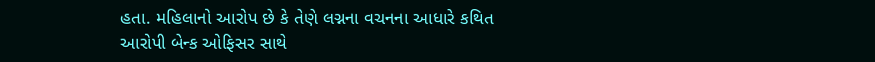હતા. મહિલાનો આરોપ છે કે તેણે લગ્નના વચનના આધારે કથિત આરોપી બેન્ક ઓફિસર સાથે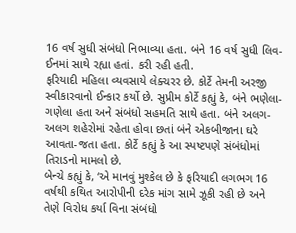16 વર્ષ સુધી સંબંધો નિભાવ્યા હતા. બંને 16 વર્ષ સુધી લિવ-ઈનમાં સાથે રહ્યા હતાં. કરી રહી હતી.
ફરિયાદી મહિલા વ્યવસાયે લેક્ચરર છે. કોર્ટે તેમની અરજી સ્વીકારવાનો ઈન્કાર કર્યો છે. સુપ્રીમ કોર્ટે કહ્યું કે, બંને ભણેલા-ગણેલા હતા અને સંબંધો સહમતિ સાથે હતા. બંને અલગ-અલગ શહેરોમાં રહેતા હોવા છતાં બંને એકબીજાના ઘરે આવતા-જતા હતા. કોર્ટે કહ્યું કે આ સ્પષ્ટપણે સંબંધોમાં તિરાડનો મામલો છે.
બેન્ચે કહ્યું કે, ‘એ માનવું મુશ્કેલ છે કે ફરિયાદી લગભગ 16 વર્ષથી કથિત આરોપીની દરેક માંગ સામે ઝૂકી રહી છે અને તેણે વિરોધ કર્યા વિના સંબંધો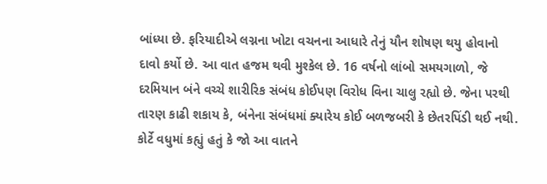બાંધ્યા છે. ફરિયાદીએ લગ્નના ખોટા વચનના આધારે તેનું યૌન શોષણ થયુ હોવાનો દાવો કર્યો છે. આ વાત હજમ થવી મુશ્કેલ છે. 16 વર્ષનો લાંબો સમયગાળો, જે દરમિયાન બંને વચ્ચે શારીરિક સંબંધ કોઈપણ વિરોધ વિના ચાલુ રહ્યો છે. જેના પરથી તારણ કાઢી શકાય કે, બંનેના સંબંધમાં ક્યારેય કોઈ બળજબરી કે છેતરપિંડી થઈ નથી. કોર્ટે વધુમાં કહ્યું હતું કે જો આ વાતને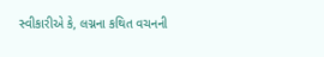સ્વીકારીએ કે, લગ્નના કથિત વચનની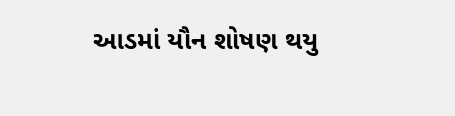આડમાં યૌન શોષણ થયુ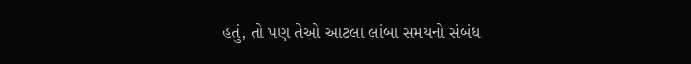હતું, તો પણ તેઓ આટલા લાંબા સમયનો સંબંધ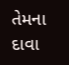તેમના દાવા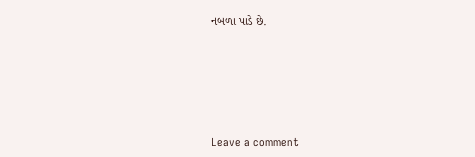નબળા પાડે છે.






Leave a comment